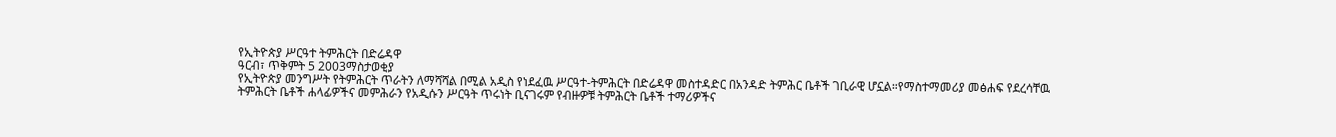የኢትዮጵያ ሥርዓተ ትምሕርት በድሬዳዋ
ዓርብ፣ ጥቅምት 5 2003ማስታወቂያ
የኢትዮጵያ መንግሥት የትምሕርት ጥራትን ለማሻሻል በሚል አዲስ የነደፈዉ ሥርዓተ-ትምሕርት በድሬዳዋ መስተዳድር በአንዳድ ትምሕር ቤቶች ገቢራዊ ሆኗል።የማስተማመሪያ መፅሐፍ የደረሳቸዉ ትምሕርት ቤቶች ሐላፊዎችና መምሕራን የአዲሱን ሥርዓት ጥሩነት ቢናገሩም የብዙዎቹ ትምሕርት ቤቶች ተማሪዎችና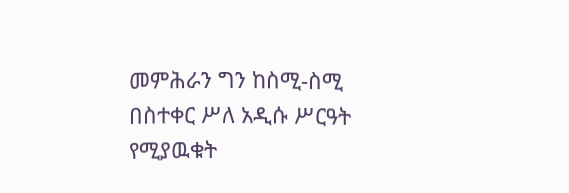መምሕራን ግን ከስሚ-ስሚ በስተቀር ሥለ አዲሱ ሥርዓት የሚያዉቁት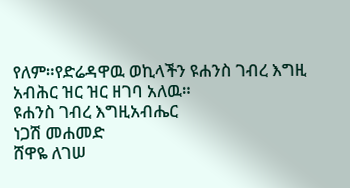የለም።የድሬዳዋዉ ወኪላችን ዩሐንስ ገብረ እግዚ አብሕር ዝር ዝር ዘገባ አለዉ።
ዩሐንስ ገብረ እግዚአብሔር
ነጋሽ መሐመድ
ሸዋዬ ለገሠ